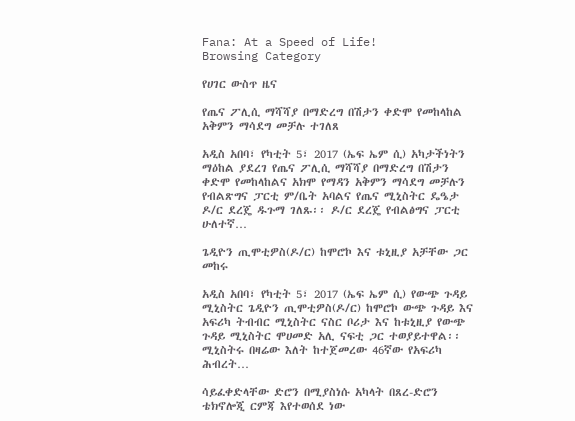Fana: At a Speed of Life!
Browsing Category

የሀገር ውስጥ ዜና

የጤና ፖሊሲ ማሻሻያ በማድረግ በሽታን ቀድሞ የመከላከል አቅምን ማሳደግ መቻሉ ተገለጸ

አዲስ አበባ፣ የካቲት 5፣ 2017 (ኤፍ ኤም ሲ) አካታችነትን ማዕከል ያደረገ የጤና ፖሊሲ ማሻሻያ በማድረግ በሽታን ቀድሞ የመከላከልና አክሞ የማዳን አቅምን ማሳደግ መቻሉን የብልጽግና ፓርቲ ም/ቤት አባልና የጤና ሚኒስትር ዴዔታ ዶ/ር ደረጄ ዱጉማ ገለጹ፡፡ ዶ/ር ደረጄ የብልፅግና ፓርቲ ሁለተኛ…

ጌዲዮን ጢሞቲዎስ(ዶ/ር) ከሞሮኮ እና ቱኒዚያ አቻቸው ጋር መከሩ

አዲስ አበባ፣ የካቲት 5፣ 2017 (ኤፍ ኤም ሲ) የውጭ ጉዳይ ሚኒስትር ጌዲዮን ጢሞቲዎስ(ዶ/ር) ከሞሮኮ ውጭ ጉዳይ እና አፍሪካ ትብብር ሚኒስትር ናስር ቦሪታ እና ከቱኒዚያ የውጭ ጉዳይ ሚኒስትር ሞሀመድ አሊ ናፍቲ ጋር ተወያይተዋል፡፡ ሚኒስትሩ በዛሬው እለት ከተጀመረው 46ኛው የአፍሪካ ሕብረት…

ሳይፈቀድላቸው ድሮን በሚያስነሱ አካላት በጸረ-ድሮን ቴክኖሎጂ ርምጃ እየተወሰደ ነው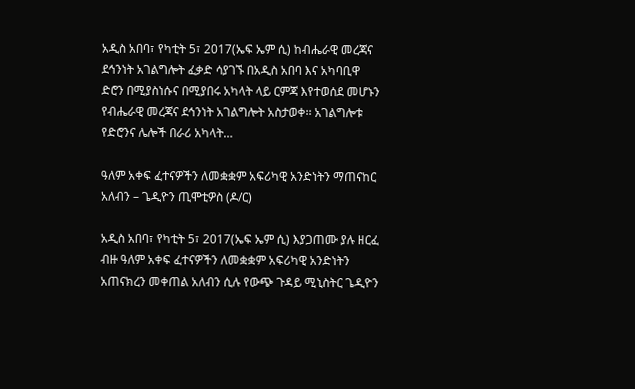አዲስ አበባ፣ የካቲት 5፣ 2017(ኤፍ ኤም ሲ) ከብሔራዊ መረጃና ደኅንነት አገልግሎት ፈቃድ ሳያገኙ በአዲስ አበባ እና አካባቢዋ ድሮን በሚያስነሱና በሚያበሩ አካላት ላይ ርምጃ እየተወሰደ መሆኑን የብሔራዊ መረጃና ደኅንነት አገልግሎት አስታወቀ፡፡ አገልግሎቱ የድሮንና ሌሎች በራሪ አካላት…

ዓለም አቀፍ ፈተናዎችን ለመቋቋም አፍሪካዊ አንድነትን ማጠናከር አለብን – ጌዲዮን ጢሞቲዎስ (ዶ/ር)

አዲስ አበባ፣ የካቲት 5፣ 2017(ኤፍ ኤም ሲ) እያጋጠሙ ያሉ ዘርፈ ብዙ ዓለም አቀፍ ፈተናዎችን ለመቋቋም አፍሪካዊ አንድነትን አጠናክረን መቀጠል አለብን ሲሉ የውጭ ጉዳይ ሚኒስትር ጌዲዮን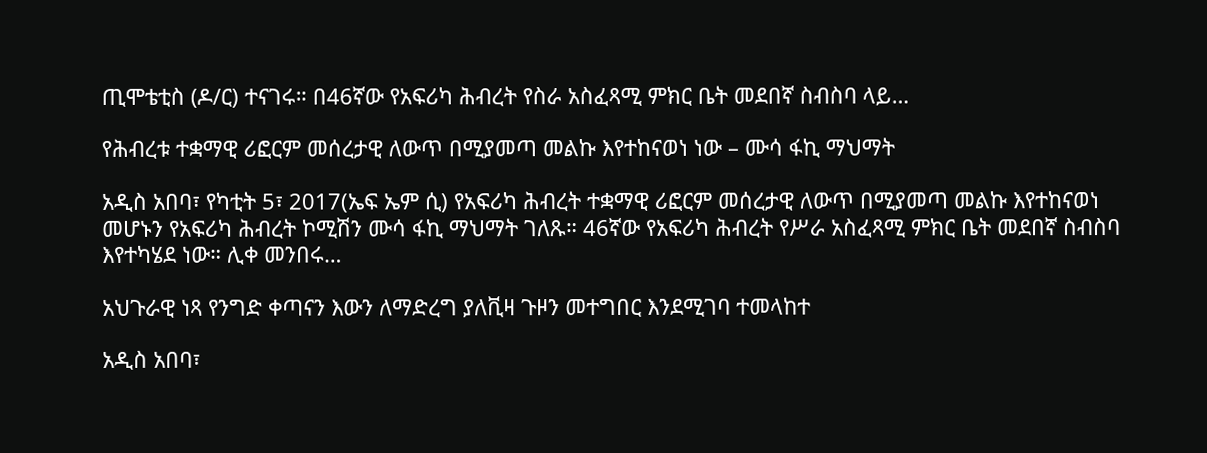ጢሞቴቲስ (ዶ/ር) ተናገሩ። በ46ኛው የአፍሪካ ሕብረት የስራ አስፈጻሚ ምክር ቤት መደበኛ ስብስባ ላይ…

የሕብረቱ ተቋማዊ ሪፎርም መሰረታዊ ለውጥ በሚያመጣ መልኩ እየተከናወነ ነው – ሙሳ ፋኪ ማህማት

አዲስ አበባ፣ የካቲት 5፣ 2017(ኤፍ ኤም ሲ) የአፍሪካ ሕብረት ተቋማዊ ሪፎርም መሰረታዊ ለውጥ በሚያመጣ መልኩ እየተከናወነ መሆኑን የአፍሪካ ሕብረት ኮሚሽን ሙሳ ፋኪ ማህማት ገለጹ። 46ኛው የአፍሪካ ሕብረት የሥራ አስፈጻሚ ምክር ቤት መደበኛ ስብስባ እየተካሄደ ነው። ሊቀ መንበሩ…

አህጉራዊ ነጻ የንግድ ቀጣናን እውን ለማድረግ ያለቪዛ ጉዞን መተግበር እንደሚገባ ተመላከተ

አዲስ አበባ፣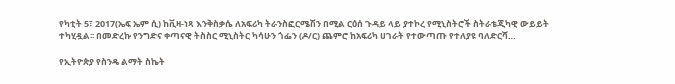የካቲት 5፣ 2017(ኤፍ ኤም ሲ) ከቪዛ-ነጻ እንቅስቃሴ ለአፍሪካ ትራንስፎርሜሽን በሚል ርዕሰ ጉዳይ ላይ ያተኮረ የሚኒስትሮች ስትራቴጂካዊ ውይይት ተካሂዷል፡፡ በመድረኩ የንግድና ቀጣናዊ ትስስር ሚኒስትር ካሳሁን ጎፌን (ዶ/ር) ጨምሮ ከአፍሪካ ሀገራት የተውጣጡ የተለያዩ ባለድርሻ…

የኢትዮጵያ የስንዴ ልማት ስኬት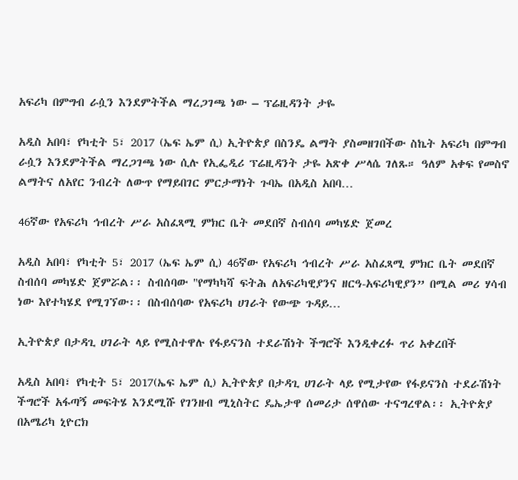አፍሪካ በምግብ ራሷን እንደምትችል ማረጋገጫ ነው – ፕሬዚዳንት ታዬ

አዲስ አበባ፣ የካቲት 5፣ 2017 (ኤፍ ኤም ሲ) ኢትዮጵያ በስንዴ ልማት ያስመዘገበችው ስኬት አፍሪካ በምግብ ራሷን እንደምትችል ማረጋገጫ ነው ሲሉ የኢፌዲሪ ፕሬዚዳንት ታዬ አጽቀ ሥላሴ ገለጹ። ዓለም አቀፍ የመስኖ ልማትና ለአየር ንብረት ለውጥ የማይበገር ምርታማነት ጉባኤ በአዲስ አበባ…

46ኛው የአፍሪካ ኅብረት ሥራ አስፈጻሚ ምክር ቤት መደበኛ ስብሰባ መካሄድ ጀመረ

አዲስ አበባ፣ የካቲት 5፣ 2017 (ኤፍ ኤም ሲ) 46ኛው የአፍሪካ ኅብረት ሥራ አስፈጻሚ ምክር ቤት መደበኛ ስብሰባ መካሄድ ጀምሯል፡፡ ስብሰባው "የማካካሻ ፍትሕ ለአፍሪካዊያንና ዘርዓ-አፍሪካዊያን” በሚል መሪ ሃሳብ ነው እየተካሄደ የሚገኘው፡፡ በስብሰባው የአፍሪካ ሀገራት የውጭ ጉዳይ…

ኢትዮጵያ በታዳጊ ሀገራት ላይ የሚስተዋሉ የፋይናንስ ተደራሽነት ችግሮች እንዲቀረፉ ጥሪ አቀረበች

አዲስ አበባ፣ የካቲት 5፣ 2017(ኤፍ ኤም ሲ) ኢትዮጵያ በታዳጊ ሀገራት ላይ የሚታየው የፋይናንስ ተደራሽነት ችግሮች አፋጣኝ መፍትሄ እንደሚሹ የገንዘብ ሚኒስትር ዴኤታዋ ሰመሪታ ሰዋሰው ተናግረዋል፡፡ ኢትዮጵያ በአሜሪካ ኒዮርክ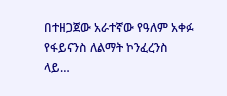በተዘጋጀው አራተኛው የዓለም አቀፉ የፋይናንስ ለልማት ኮንፈረንስ ላይ…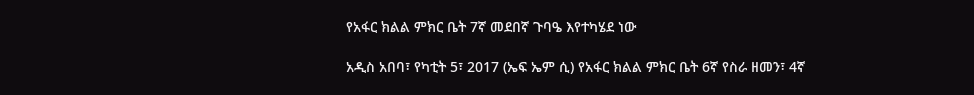የአፋር ክልል ምክር ቤት 7ኛ መደበኛ ጉባዔ እየተካሄደ ነው

አዲስ አበባ፣ የካቲት 5፣ 2017 (ኤፍ ኤም ሲ) የአፋር ክልል ምክር ቤት 6ኛ የስራ ዘመን፣ 4ኛ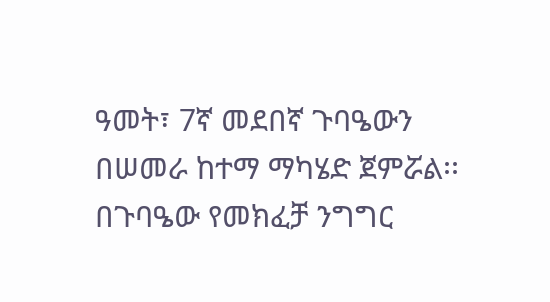ዓመት፣ 7ኛ መደበኛ ጉባዔውን በሠመራ ከተማ ማካሄድ ጀምሯል፡፡ በጉባዔው የመክፈቻ ንግግር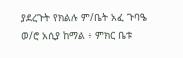ያደረጉት የክልሉ ም/ቤት አፈ ጉባዔ ወ/ሮ አሲያ ከማል ፥ ምክር ቤቱ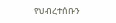የህብረተሰቡን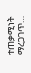ተጠቃሚነት ማረጋገጥ…